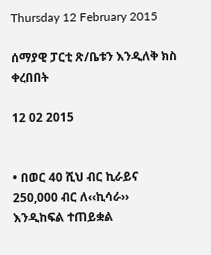Thursday 12 February 2015

ሰማያዊ ፓርቲ ጽ/ቤቱን እንዲለቅ ክስ ቀረበበት

12 02 2015


• በወር 40 ሺህ ብር ኪራይና 250,000 ብር ለ‹‹ኪሳራ›› እንዲከፍል ተጠይቋል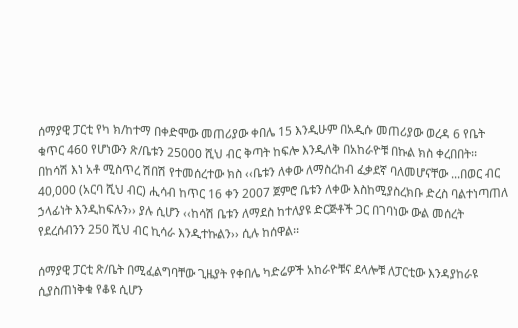ሰማያዊ ፓርቲ የካ ክ/ከተማ በቀድሞው መጠሪያው ቀበሌ 15 እንዲሁም በአዲሱ መጠሪያው ወረዳ 6 የቤት ቁጥር 460 የሆነውን ጽ/ቤቱን 25000 ሺህ ብር ቅጣት ከፍሎ እንዲለቅ በአከራዮቹ በኩል ክስ ቀረበበት፡፡ በከሳሽ እነ አቶ ሚስጥረ ሽበሽ የተመሰረተው ክስ ‹‹ቤቱን ለቀው ለማስረከብ ፈቃደኛ ባለመሆናቸው ...በወር ብር 40,000 (አርባ ሺህ ብር) ሒሳብ ከጥር 16 ቀን 2007 ጀምሮ ቤቱን ለቀው እስከሚያስረክቡ ድረስ ባልተነጣጠለ ኃላፊነት እንዲከፍሉን›› ያሉ ሲሆን ‹‹ከሳሽ ቤቱን ለማደስ ከተለያዩ ድርጅቶች ጋር በገባነው ውል መሰረት የደረሰብንን 250 ሺህ ብር ኪሳራ እንዲተኩልን›› ሲሉ ከሰዋል፡፡

ሰማያዊ ፓርቲ ጽ/ቤት በሚፈልግባቸው ጊዜያት የቀበሌ ካድሬዎች አከራዮቹና ደላሎቹ ለፓርቲው እንዳያከራዩ ሲያስጠነቅቁ የቆዩ ሲሆን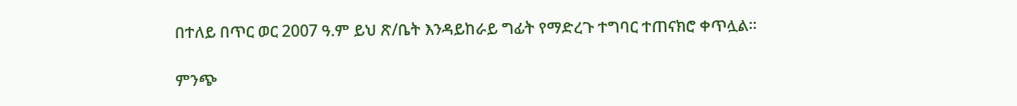በተለይ በጥር ወር 2007 ዓ.ም ይህ ጽ/ቤት እንዳይከራይ ግፊት የማድረጉ ተግባር ተጠናክሮ ቀጥሏል፡፡

ምንጭ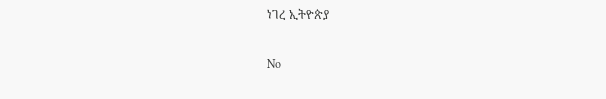ነገረ ኢትዮጵያ

No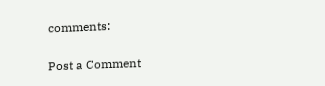comments:

Post a Comment